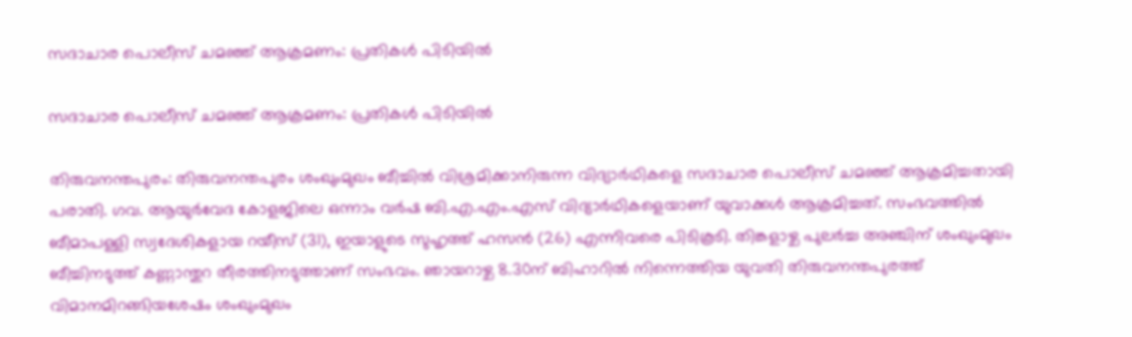സദാചാര പൊലീസ് ചമഞ്ഞ് ആക്രമണം: പ്രതികൾ പിടിയിൽ

സദാചാര പൊലീസ് ചമഞ്ഞ് ആക്രമണം: പ്രതികൾ പിടിയിൽ

തിരുവനന്തപുരം: തിരുവനന്തപുരം ശംഖുംമുഖം ബീച്ചിൽ വിശ്രമിക്കാനിരുന്ന വിദ്യാർഥികളെ സദാചാര പൊലീസ് ചമഞ്ഞ് ആക്രമിച്ചതായി പരാതി. ഗവ. ആയുർവേദ കോളജിലെ ഒന്നാം വർഷ ബി.എ.എം.എസ് വിദ്യാർഥികളെയാണ് യുവാക്കൾ ആക്രമിച്ചത്. സംഭവത്തിൽ ബീമാപള്ളി സ്വദേശികളായ റയീസ് (31), ഇയാളുടെ സുഹൃത്ത് ഹസൻ (26) എന്നിവരെ പിടികൂടി. തിങ്കളാഴ്ച പുലർച്ച അഞ്ചിന് ശംഖുംമുഖം ബീച്ചിനടുത്ത് കണ്ണാന്തുറ തീരത്തിനടുത്താണ് സംഭവം. ഞായറാഴ്ച 8.30ന് ബിഹാറിൽ നിന്നെത്തിയ യുവതി തിരുവനന്തപുരത്ത് വിമാനമിറങ്ങിയശേഷം ശംഖുംമുഖം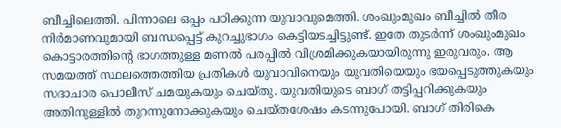ബീച്ചിലെത്തി. പിന്നാലെ ഒപ്പം പഠിക്കുന്ന യുവാവുമെത്തി. ശംഖുംമുഖം ബീച്ചിൽ തീര നിർമാണവുമായി ബന്ധപ്പെട്ട് കുറച്ചുഭാഗം കെട്ടിയടച്ചിട്ടുണ്ട്. ഇതേ തുടർന്ന് ശംഖുംമുഖം കൊട്ടാരത്തിന്റെ ഭാഗത്തുള്ള മണൽ പരപ്പിൽ വിശ്രമിക്കുകയായിരുന്നു ഇരുവരും. ആ സമയത്ത് സ്ഥലത്തെത്തിയ പ്രതികൾ യുവാവിനെയും യുവതിയെയും ഭയപ്പെടുത്തുകയും സദാചാര പൊലീസ് ചമയുകയും ചെയ്തു. യുവതിയുടെ ബാഗ് തട്ടിപ്പറിക്കുകയും അതിനുള്ളിൽ തുറന്നുനോക്കുകയും ചെയ്തശേഷം കടന്നുപോയി. ബാഗ് തിരികെ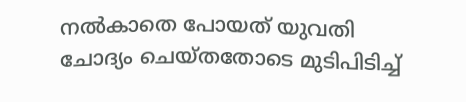നൽകാതെ പോയത് യുവതി ചോദ്യം ചെയ്തതോടെ മുടിപിടിച്ച്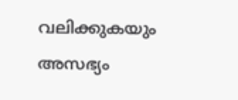വലിക്കുകയും അസഭ്യം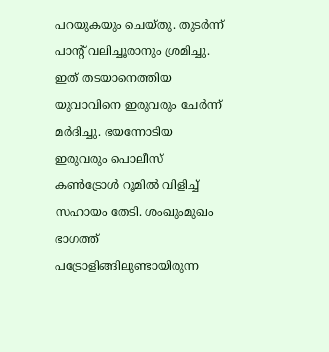പറയുകയും ചെയ്തു. തുടർന്ന് പാന്റ് വലിച്ചൂരാനും ശ്രമിച്ചു. ഇത് തടയാനെത്തിയ യുവാവിനെ ഇരുവരും ചേർന്ന് മർദിച്ചു. ഭയന്നോടിയ ഇരുവരും പൊലീസ്‌ കൺട്രോൾ റൂമിൽ വിളിച്ച് സഹായം തേടി. ശംഖുംമുഖം ഭാഗത്ത് പട്രോളിങ്ങിലുണ്ടായിരുന്ന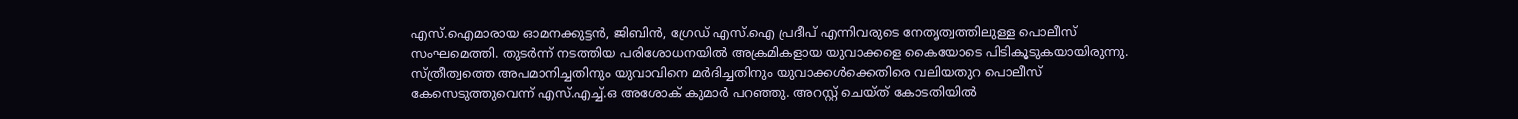എസ്.ഐമാരായ ഓമനക്കുട്ടൻ, ജിബിൻ, ഗ്രേഡ് എസ്.ഐ പ്രദീപ് എന്നിവരുടെ നേതൃത്വത്തിലുള്ള പൊലീസ് സംഘമെത്തി. തുടർന്ന് നടത്തിയ പരിശോധനയിൽ അക്രമികളായ യുവാക്കളെ കൈയോടെ പിടികൂടുകയായിരുന്നു. സ്ത്രീത്വത്തെ അപമാനിച്ചതിനും യുവാവിനെ മർദിച്ചതിനും യുവാക്കൾക്കെതിരെ വലിയതുറ പൊലീസ് കേസെടുത്തുവെന്ന് എസ്.എച്ച്.ഒ അശോക് കുമാർ പറഞ്ഞു. അറസ്റ്റ് ചെയ്ത് കോടതിയിൽ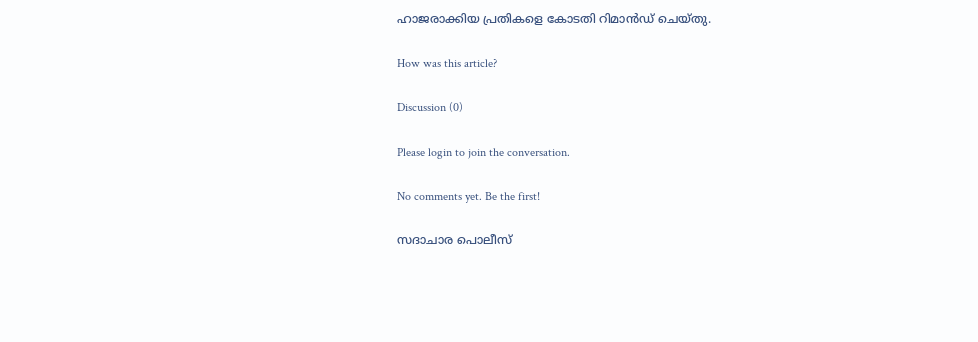ഹാജരാക്കിയ പ്രതികളെ കോടതി റിമാൻഡ് ചെയ്തു.

How was this article?

Discussion (0)

Please login to join the conversation.

No comments yet. Be the first!

സദാചാര പൊലീസ്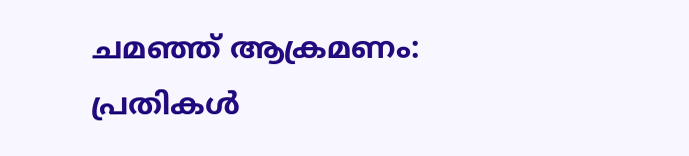ചമഞ്ഞ് ആക്രമണം: പ്രതികൾ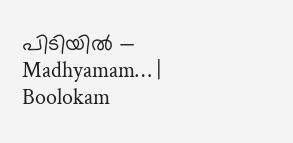പിടിയിൽ — Madhyamam… | Boolokam